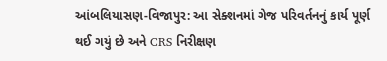આંબલિયાસણ-વિજાપુર: આ સેક્શનમાં ગેજ પરિવર્તનનું કાર્ય પૂર્ણ થઈ ગયું છે અને CRS નિરીક્ષણ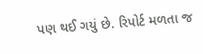પણ થઈ ગયું છે. રિપોર્ટ મળતા જ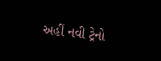અહીં નવી ટ્રેનો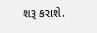શરૂ કરાશે.